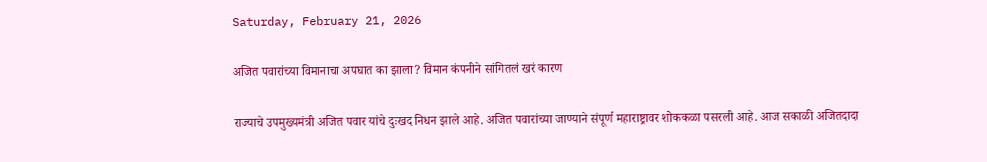Saturday, February 21, 2026

अजित पवारांच्या विमानाचा अपघात का झाला? विमान कंपनीने सांगितलं खरं कारण

राज्याचे उपमुख्यमंत्री अजित पवार यांचे दुःखद निधन झाले आहे. अजित पवारांच्या जाण्याने संपूर्ण महाराष्ट्रावर शोककळा पसरली आहे. आज सकाळी अजितदादा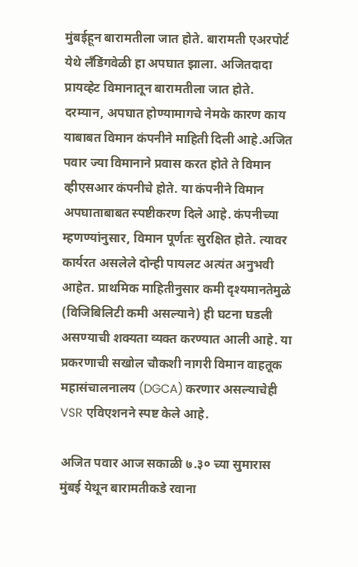मुंबईहून बारामतीला जात होते. बारामती एअरपोर्ट येथे लँडिंगवेळी हा अपघात झाला. अजितदादा प्रायव्हेट विमानातून बारामतीला जात होते. दरम्यान, अपघात होण्यामागचे नेमके कारण काय याबाबत विमान कंपनीने माहिती दिली आहे.अजित पवार ज्या विमानाने प्रवास करत होते ते विमान व्हीएसआर कंपनीचे होते. या कंपनीने विमान अपघाताबाबत स्पष्टीकरण दिले आहे. कंपनीच्या म्हणण्यांनुसार, विमान पूर्णतः सुरक्षित होते. त्यावर कार्यरत असलेले दोन्ही पायलट अत्यंत अनुभवी आहेत. प्राथमिक माहितीनुसार कमी दृश्यमानतेमुळे (विजिबिलिटी कमी असल्याने) ही घटना घडली असण्याची शक्यता व्यक्त करण्यात आली आहे. या प्रकरणाची सखोल चौकशी नागरी विमान वाहतूक महासंचालनालय (DGCA) करणार असल्याचेही VSR एविएशनने स्पष्ट केले आहे.

अजित पवार आज सकाळी ७.३० च्या सुमारास मुंबई येथून बारामतीकडे रवाना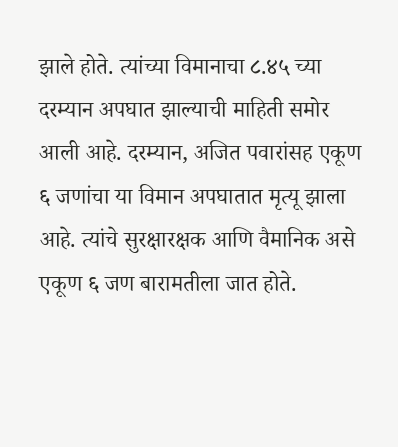झाले होते. त्यांच्या विमानाचा ८.४५ च्या दरम्यान अपघात झाल्याची माहिती समोर आली आहे. दरम्यान, अजित पवारांसह एकूण ६ जणांचा या विमान अपघातात मृत्यू झाला आहे. त्यांचे सुरक्षारक्षक आणि वैमानिक असे एकूण ६ जण बारामतीला जात होते.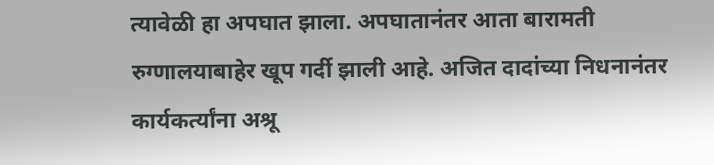त्यावेळी हा अपघात झाला. अपघातानंतर आता बारामती रुग्णालयाबाहेर खूप गर्दी झाली आहे. अजित दादांच्या निधनानंतर कार्यकर्त्यांना अश्रू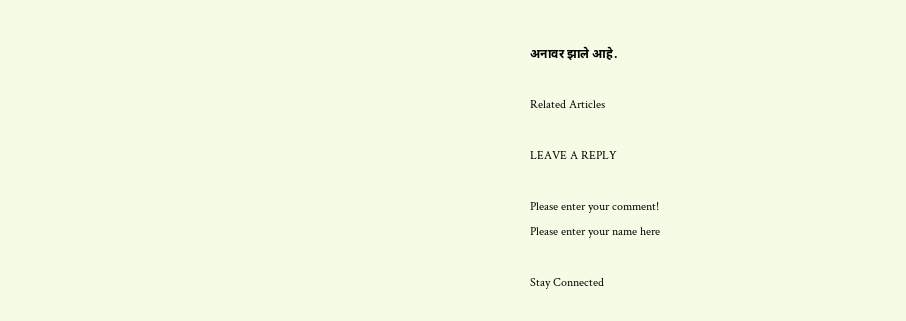अनावर झाले आहे.

Related Articles

LEAVE A REPLY

Please enter your comment!
Please enter your name here

Stay Connected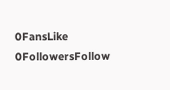0FansLike
0FollowersFollow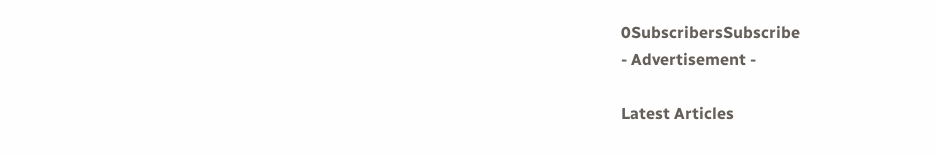0SubscribersSubscribe
- Advertisement -

Latest Articles